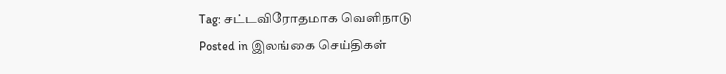Tag: சட்டவிரோதமாக வெளிநாடு
Posted in இலங்கை செய்திகள்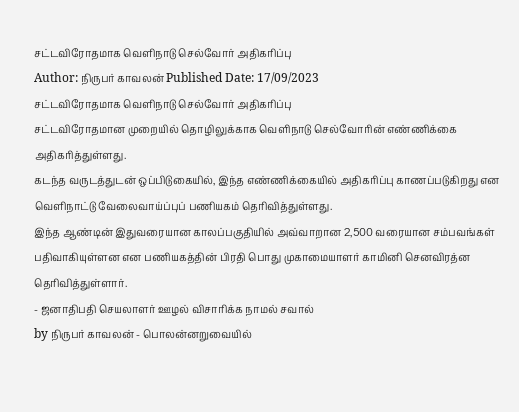சட்டவிரோதமாக வெளிநாடு செல்வோர் அதிகரிப்பு
Author: நிருபர் காவலன் Published Date: 17/09/2023
சட்டவிரோதமாக வெளிநாடு செல்வோர் அதிகரிப்பு
சட்டவிரோதமான முறையில் தொழிலுக்காக வெளிநாடு செல்வோரின் எண்ணிக்கை அதிகரித்துள்ளது.
கடந்த வருடத்துடன் ஒப்பிடுகையில், இந்த எண்ணிக்கையில் அதிகரிப்பு காணப்படுகிறது என வெளிநாட்டு வேலைவாய்ப்புப் பணியகம் தெரிவித்துள்ளது.
இந்த ஆண்டின் இதுவரையான காலப்பகுதியில் அவ்வாறான 2,500 வரையான சம்பவங்கள் பதிவாகியுள்ளன என பணியகத்தின் பிரதி பொது முகாமையாளர் காமினி செனவிரத்ன தெரிவித்துள்ளார்.
- ஜனாதிபதி செயலாளர் ஊழல் விசாரிக்க நாமல் சவால்
by நிருபர் காவலன் - பொலன்னறுவையில்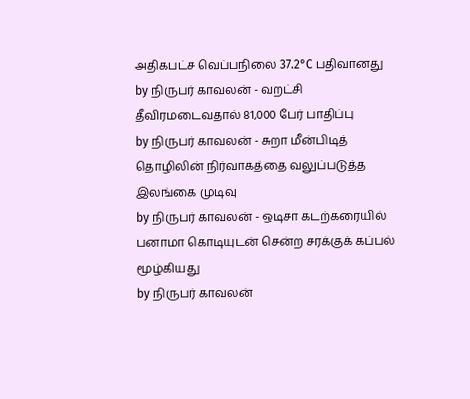அதிகபட்ச வெப்பநிலை 37.2°C பதிவானது
by நிருபர் காவலன் - வறட்சி தீவிரமடைவதால் 81,000 பேர் பாதிப்பு
by நிருபர் காவலன் - சுறா மீன்பிடித் தொழிலின் நிர்வாகத்தை வலுப்படுத்த இலங்கை முடிவு
by நிருபர் காவலன் - ஒடிசா கடற்கரையில் பனாமா கொடியுடன் சென்ற சரக்குக் கப்பல் மூழ்கியது
by நிருபர் காவலன்